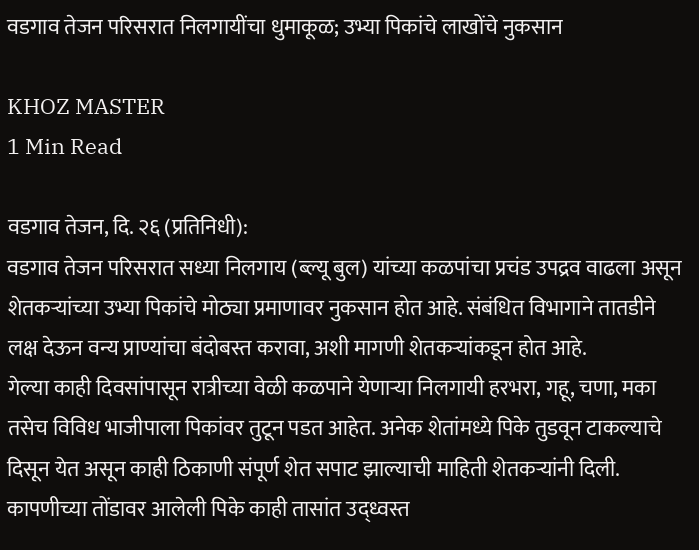वडगाव तेजन परिसरात निलगायींचा धुमाकूळ; उभ्या पिकांचे लाखोंचे नुकसान

KHOZ MASTER
1 Min Read

वडगाव तेजन, दि. २६ (प्रतिनिधी):
वडगाव तेजन परिसरात सध्या निलगाय (ब्ल्यू बुल) यांच्या कळपांचा प्रचंड उपद्रव वाढला असून शेतकऱ्यांच्या उभ्या पिकांचे मोठ्या प्रमाणावर नुकसान होत आहे. संबंधित विभागाने तातडीने लक्ष देऊन वन्य प्राण्यांचा बंदोबस्त करावा, अशी मागणी शेतकऱ्यांकडून होत आहे.
गेल्या काही दिवसांपासून रात्रीच्या वेळी कळपाने येणाऱ्या निलगायी हरभरा, गहू, चणा, मका तसेच विविध भाजीपाला पिकांवर तुटून पडत आहेत. अनेक शेतांमध्ये पिके तुडवून टाकल्याचे दिसून येत असून काही ठिकाणी संपूर्ण शेत सपाट झाल्याची माहिती शेतकऱ्यांनी दिली. कापणीच्या तोंडावर आलेली पिके काही तासांत उद्ध्वस्त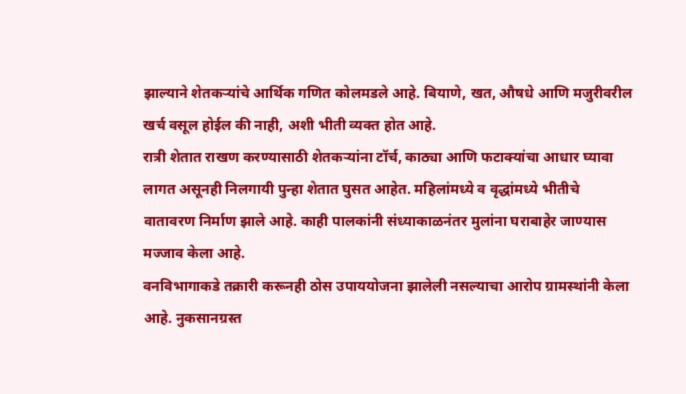झाल्याने शेतकऱ्यांचे आर्थिक गणित कोलमडले आहे. बियाणे, खत, औषधे आणि मजुरीवरील खर्च वसूल होईल की नाही, अशी भीती व्यक्त होत आहे.
रात्री शेतात राखण करण्यासाठी शेतकऱ्यांना टॉर्च, काठ्या आणि फटाक्यांचा आधार घ्यावा लागत असूनही निलगायी पुन्हा शेतात घुसत आहेत. महिलांमध्ये व वृद्धांमध्ये भीतीचे वातावरण निर्माण झाले आहे. काही पालकांनी संध्याकाळनंतर मुलांना घराबाहेर जाण्यास मज्जाव केला आहे.
वनविभागाकडे तक्रारी करूनही ठोस उपाययोजना झालेली नसल्याचा आरोप ग्रामस्थांनी केला आहे. नुकसानग्रस्त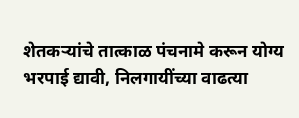शेतकऱ्यांचे तात्काळ पंचनामे करून योग्य भरपाई द्यावी, निलगायींच्या वाढत्या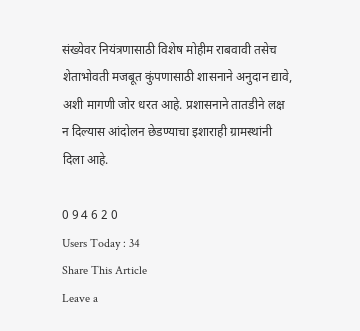संख्येवर नियंत्रणासाठी विशेष मोहीम राबवावी तसेच शेताभोवती मजबूत कुंपणासाठी शासनाने अनुदान द्यावे, अशी मागणी जोर धरत आहे. प्रशासनाने तातडीने लक्ष न दिल्यास आंदोलन छेडण्याचा इशाराही ग्रामस्थांनी दिला आहे.

0 9 4 6 2 0
Users Today : 34
Share This Article
Leave a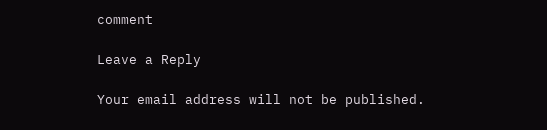comment

Leave a Reply

Your email address will not be published.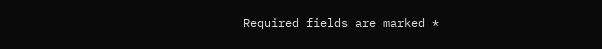Required fields are marked *